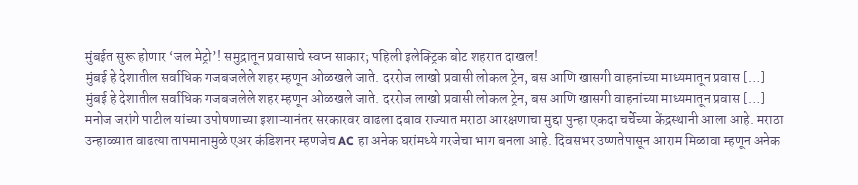मुंबईत सुरू होणार ‘जल मेट्रो’! समुद्रातून प्रवासाचे स्वप्न साकार; पहिली इलेक्ट्रिक बोट शहरात दाखल!
मुंबई हे देशातील सर्वाधिक गजबजलेले शहर म्हणून ओळखले जाते. दररोज लाखो प्रवासी लोकल ट्रेन, बस आणि खासगी वाहनांच्या माध्यमातून प्रवास […]
मुंबई हे देशातील सर्वाधिक गजबजलेले शहर म्हणून ओळखले जाते. दररोज लाखो प्रवासी लोकल ट्रेन, बस आणि खासगी वाहनांच्या माध्यमातून प्रवास […]
मनोज जरांगे पाटील यांच्या उपोषणाच्या इशाऱ्यानंतर सरकारवर वाढला दबाव राज्यात मराठा आरक्षणाचा मुद्दा पुन्हा एकदा चर्चेच्या केंद्रस्थानी आला आहे. मराठा
उन्हाळ्यात वाढत्या तापमानामुळे एअर कंडिशनर म्हणजेच AC हा अनेक घरांमध्ये गरजेचा भाग बनला आहे. दिवसभर उष्णतेपासून आराम मिळावा म्हणून अनेक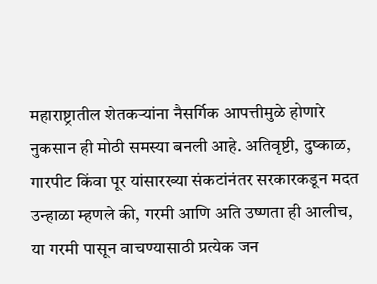महाराष्ट्रातील शेतकऱ्यांना नैसर्गिक आपत्तीमुळे होणारे नुकसान ही मोठी समस्या बनली आहे. अतिवृष्टी, दुष्काळ, गारपीट किंवा पूर यांसारख्या संकटांनंतर सरकारकडून मदत
उन्हाळा म्हणले की, गरमी आणि अति उष्णता ही आलीच, या गरमी पासून वाचण्यासाठी प्रत्येक जन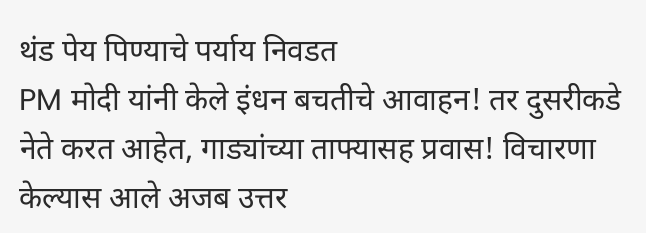थंड पेय पिण्याचे पर्याय निवडत
PM मोदी यांनी केले इंधन बचतीचे आवाहन! तर दुसरीकडे नेते करत आहेत, गाड्यांच्या ताफ्यासह प्रवास! विचारणा केल्यास आले अजब उत्तर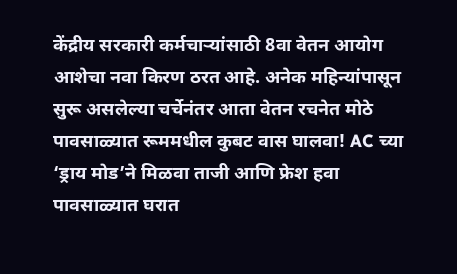केंद्रीय सरकारी कर्मचाऱ्यांसाठी 8वा वेतन आयोग आशेचा नवा किरण ठरत आहे. अनेक महिन्यांपासून सुरू असलेल्या चर्चेनंतर आता वेतन रचनेत मोठे
पावसाळ्यात रूममधील कुबट वास घालवा! AC च्या ‘ड्राय मोड’ने मिळवा ताजी आणि फ्रेश हवा पावसाळ्यात घरात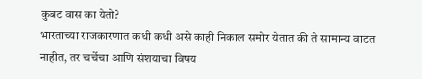कुबट वास का येतो?
भारताच्या राजकारणात कधी कधी असे काही निकाल समोर येतात की ते सामान्य वाटत नाहीत, तर चर्चेचा आणि संशयाचा विषय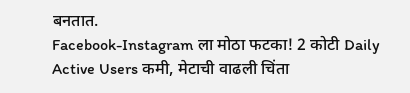बनतात.
Facebook-Instagram ला मोठा फटका! 2 कोटी Daily Active Users कमी, मेटाची वाढली चिंता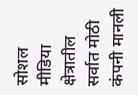सोशल मीडिया क्षेत्रातील सर्वात मोठी कंपनी मानली